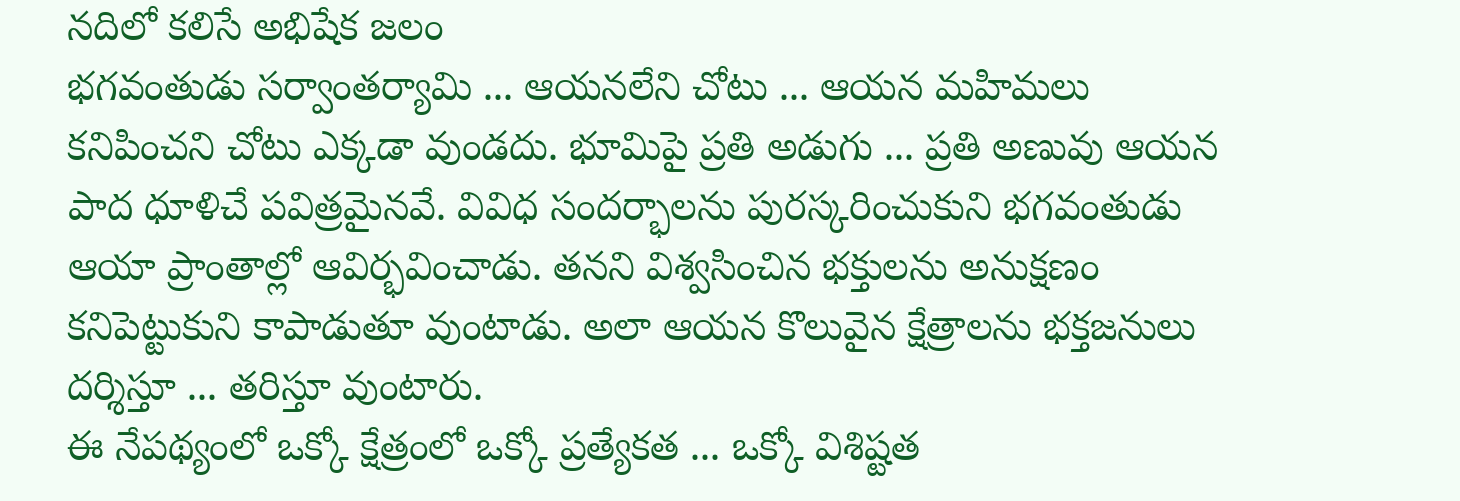నదిలో కలిసే అభిషేక జలం
భగవంతుడు సర్వాంతర్యామి ... ఆయనలేని చోటు ... ఆయన మహిమలు కనిపించని చోటు ఎక్కడా వుండదు. భూమిపై ప్రతి అడుగు ... ప్రతి అణువు ఆయన పాద ధూళిచే పవిత్రమైనవే. వివిధ సందర్భాలను పురస్కరించుకుని భగవంతుడు ఆయా ప్రాంతాల్లో ఆవిర్భవించాడు. తనని విశ్వసించిన భక్తులను అనుక్షణం కనిపెట్టుకుని కాపాడుతూ వుంటాడు. అలా ఆయన కొలువైన క్షేత్రాలను భక్తజనులు దర్శిస్తూ ... తరిస్తూ వుంటారు.
ఈ నేపథ్యంలో ఒక్కో క్షేత్రంలో ఒక్కో ప్రత్యేకత ... ఒక్కో విశిష్టత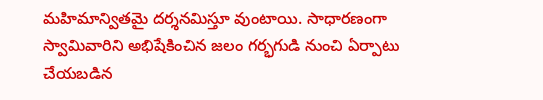మహిమాన్వితమై దర్శనమిస్తూ వుంటాయి. సాధారణంగా స్వామివారిని అభిషేకించిన జలం గర్భగుడి నుంచి ఏర్పాటు చేయబడిన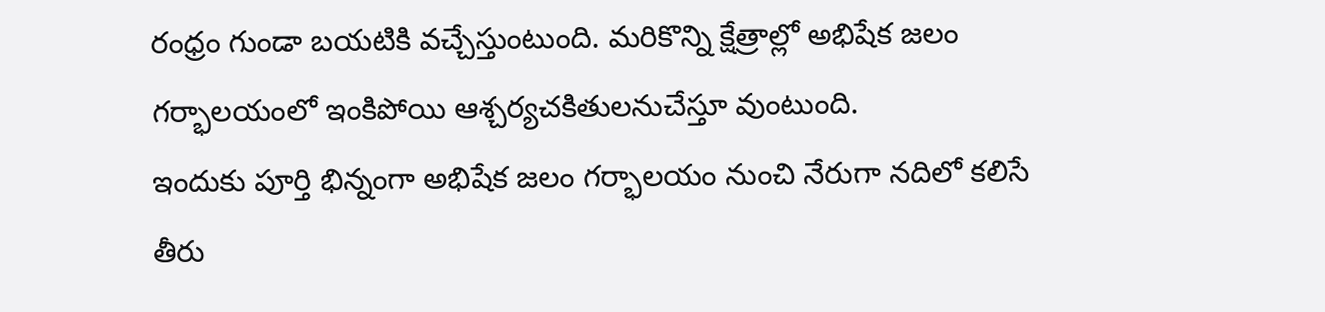రంధ్రం గుండా బయటికి వచ్చేస్తుంటుంది. మరికొన్ని క్షేత్రాల్లో అభిషేక జలం గర్భాలయంలో ఇంకిపోయి ఆశ్చర్యచకితులనుచేస్తూ వుంటుంది.
ఇందుకు పూర్తి భిన్నంగా అభిషేక జలం గర్భాలయం నుంచి నేరుగా నదిలో కలిసే తీరు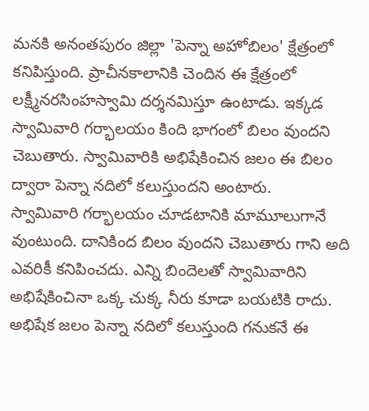మనకి అనంతపురం జిల్లా 'పెన్నా అహోబిలం' క్షేత్రంలో కనిపిస్తుంది. ప్రాచీనకాలానికి చెందిన ఈ క్షేత్రంలో లక్ష్మీనరసింహస్వామి దర్శనమిస్తూ ఉంటాడు. ఇక్కడ స్వామివారి గర్భాలయం కింది భాగంలో బిలం వుందని చెబుతారు. స్వామివారికి అభిషేకించిన జలం ఈ బిలం ద్వారా పెన్నా నదిలో కలుస్తుందని అంటారు.
స్వామివారి గర్భాలయం చూడటానికి మామూలుగానే వుంటుంది. దానికింద బిలం వుందని చెబుతారు గాని అది ఎవరికీ కనిపించదు. ఎన్ని బిందెలతో స్వామివారిని అభిషేకించినా ఒక్క చుక్క నీరు కూడా బయటికి రాదు. అభిషేక జలం పెన్నా నదిలో కలుస్తుంది గనుకనే ఈ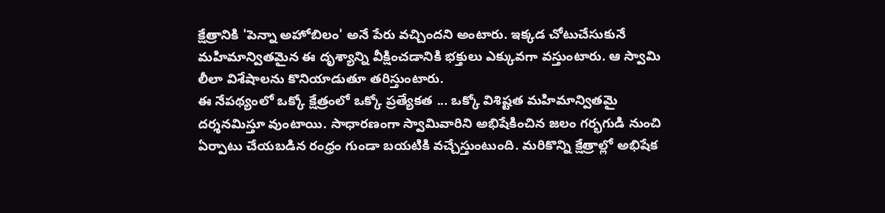క్షేత్రానికి 'పెన్నా అహోబిలం' అనే పేరు వచ్చిందని అంటారు. ఇక్కడ చోటుచేసుకునే మహిమాన్వితమైన ఈ దృశ్యాన్ని వీక్షించడానికి భక్తులు ఎక్కువగా వస్తుంటారు. ఆ స్వామి లీలా విశేషాలను కొనియాడుతూ తరిస్తుంటారు.
ఈ నేపథ్యంలో ఒక్కో క్షేత్రంలో ఒక్కో ప్రత్యేకత ... ఒక్కో విశిష్టత మహిమాన్వితమై దర్శనమిస్తూ వుంటాయి. సాధారణంగా స్వామివారిని అభిషేకించిన జలం గర్భగుడి నుంచి ఏర్పాటు చేయబడిన రంధ్రం గుండా బయటికి వచ్చేస్తుంటుంది. మరికొన్ని క్షేత్రాల్లో అభిషేక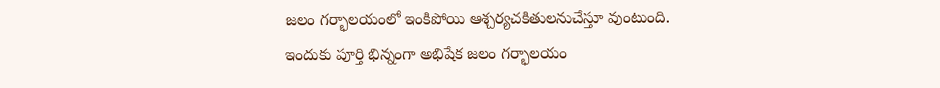జలం గర్భాలయంలో ఇంకిపోయి ఆశ్చర్యచకితులనుచేస్తూ వుంటుంది.
ఇందుకు పూర్తి భిన్నంగా అభిషేక జలం గర్భాలయం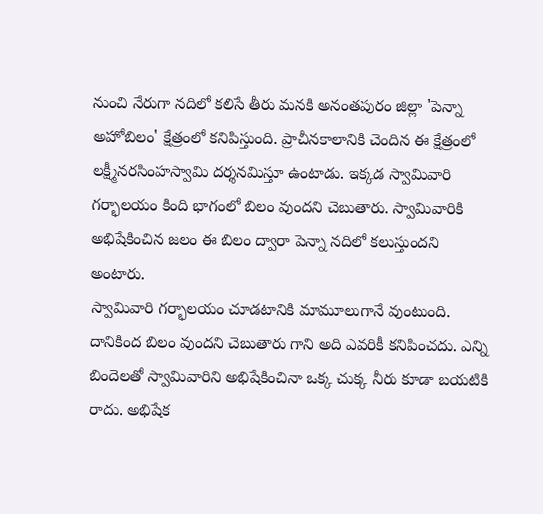నుంచి నేరుగా నదిలో కలిసే తీరు మనకి అనంతపురం జిల్లా 'పెన్నా అహోబిలం' క్షేత్రంలో కనిపిస్తుంది. ప్రాచీనకాలానికి చెందిన ఈ క్షేత్రంలో లక్ష్మీనరసింహస్వామి దర్శనమిస్తూ ఉంటాడు. ఇక్కడ స్వామివారి గర్భాలయం కింది భాగంలో బిలం వుందని చెబుతారు. స్వామివారికి అభిషేకించిన జలం ఈ బిలం ద్వారా పెన్నా నదిలో కలుస్తుందని అంటారు.
స్వామివారి గర్భాలయం చూడటానికి మామూలుగానే వుంటుంది. దానికింద బిలం వుందని చెబుతారు గాని అది ఎవరికీ కనిపించదు. ఎన్ని బిందెలతో స్వామివారిని అభిషేకించినా ఒక్క చుక్క నీరు కూడా బయటికి రాదు. అభిషేక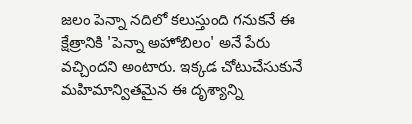జలం పెన్నా నదిలో కలుస్తుంది గనుకనే ఈ క్షేత్రానికి 'పెన్నా అహోబిలం' అనే పేరు వచ్చిందని అంటారు. ఇక్కడ చోటుచేసుకునే మహిమాన్వితమైన ఈ దృశ్యాన్ని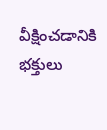వీక్షించడానికి భక్తులు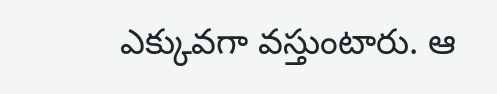ఎక్కువగా వస్తుంటారు. ఆ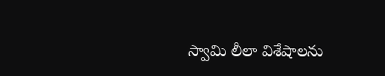స్వామి లీలా విశేషాలను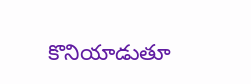కొనియాడుతూ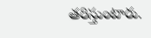తరిస్తుంటారు.